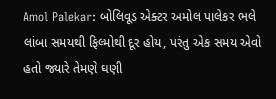Amol Palekar: બોલિવૂડ એક્ટર અમોલ પાલેકર ભલે લાંબા સમયથી ફિલ્મોથી દૂર હોય, પરંતુ એક સમય એવો હતો જ્યારે તેમણે ઘણી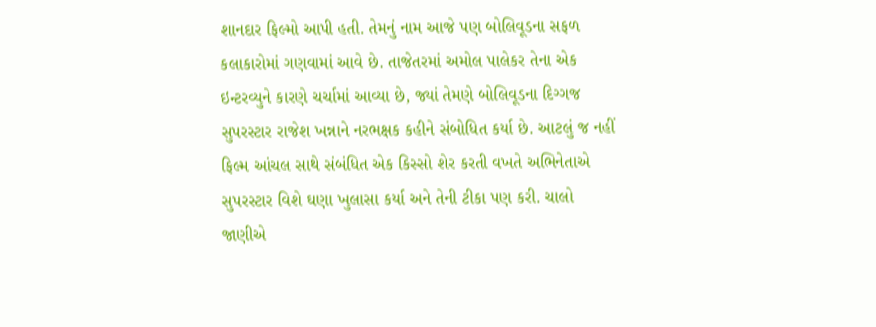શાનદાર ફિલ્મો આપી હતી. તેમનું નામ આજે પણ બોલિવૂડના સફળ કલાકારોમાં ગણવામાં આવે છે. તાજેતરમાં અમોલ પાલેકર તેના એક ઇન્ટરવ્યુને કારણે ચર્ચામાં આવ્યા છે, જ્યાં તેમણે બોલિવૂડના દિગ્ગજ સુપરસ્ટાર રાજેશ ખન્નાને નરભક્ષક કહીને સંબોધિત કર્યા છે. આટલું જ નહીં ફિલ્મ આંચલ સાથે સંબંધિત એક કિસ્સો શેર કરતી વખતે અભિનેતાએ સુપરસ્ટાર વિશે ઘણા ખુલાસા કર્યા અને તેની ટીકા પણ કરી. ચાલો જાણીએ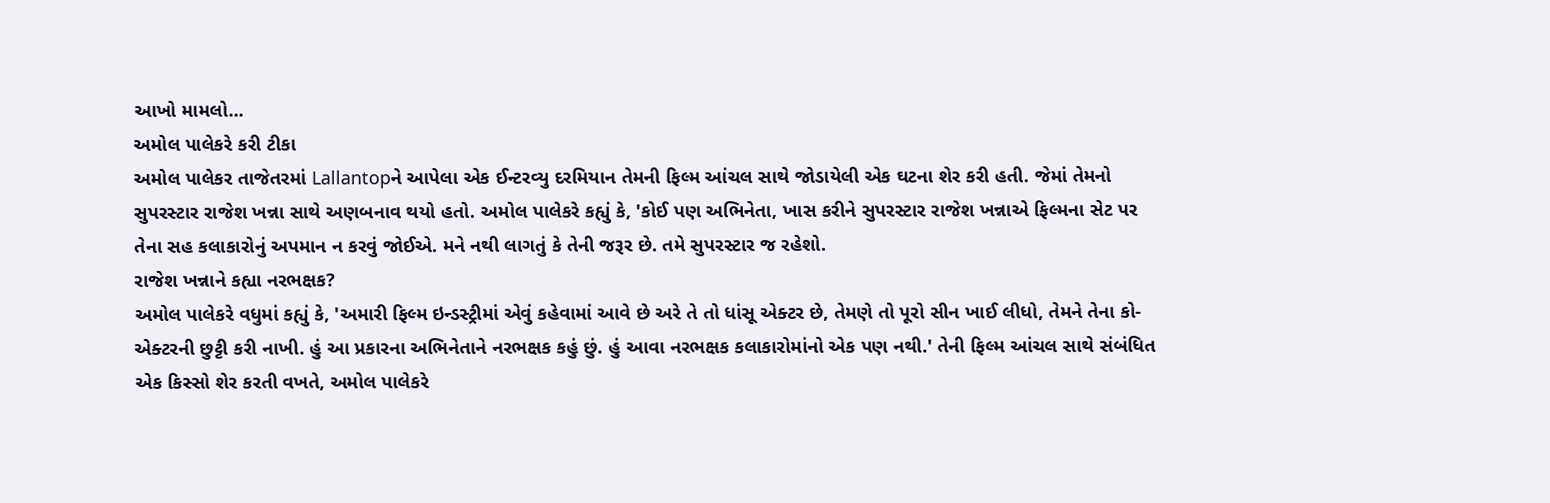આખો મામલો...
અમોલ પાલેકરે કરી ટીકા
અમોલ પાલેકર તાજેતરમાં Lallantopને આપેલા એક ઈન્ટરવ્યુ દરમિયાન તેમની ફિલ્મ આંચલ સાથે જોડાયેલી એક ઘટના શેર કરી હતી. જેમાં તેમનો સુપરસ્ટાર રાજેશ ખન્ના સાથે અણબનાવ થયો હતો. અમોલ પાલેકરે કહ્યું કે, 'કોઈ પણ અભિનેતા, ખાસ કરીને સુપરસ્ટાર રાજેશ ખન્નાએ ફિલ્મના સેટ પર તેના સહ કલાકારોનું અપમાન ન કરવું જોઈએ. મને નથી લાગતું કે તેની જરૂર છે. તમે સુપરસ્ટાર જ રહેશો.
રાજેશ ખન્નાને કહ્યા નરભક્ષક?
અમોલ પાલેકરે વધુમાં કહ્યું કે, 'અમારી ફિલ્મ ઇન્ડસ્ટ્રીમાં એવું કહેવામાં આવે છે અરે તે તો ધાંસૂ એક્ટર છે, તેમણે તો પૂરો સીન ખાઈ લીધો, તેમને તેના કો-એક્ટરની છુટ્ટી કરી નાખી. હું આ પ્રકારના અભિનેતાને નરભક્ષક કહું છું. હું આવા નરભક્ષક કલાકારોમાંનો એક પણ નથી.' તેની ફિલ્મ આંચલ સાથે સંબંધિત એક કિસ્સો શેર કરતી વખતે, અમોલ પાલેકરે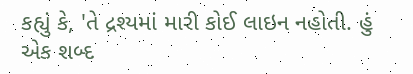કહ્યું કે, 'તે દ્રશ્યમાં મારી કોઈ લાઇન નહોતી. હું એક શબ્દ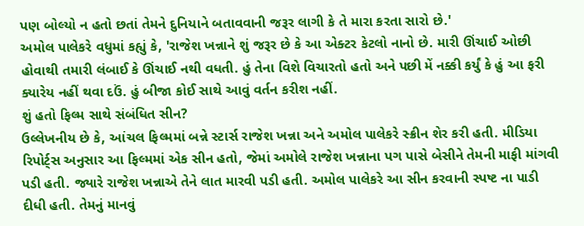પણ બોલ્યો ન હતો છતાં તેમને દુનિયાને બતાવવાની જરૂર લાગી કે તે મારા કરતા સારો છે.'
અમોલ પાલેકરે વધુમાં કહ્યું કે, 'રાજેશ ખન્નાને શું જરૂર છે કે આ એક્ટર કેટલો નાનો છે. મારી ઊંચાઈ ઓછી હોવાથી તમારી લંબાઈ કે ઊંચાઈ નથી વધતી. હું તેના વિશે વિચારતો હતો અને પછી મેં નક્કી કર્યું કે હું આ ફરી ક્યારેય નહીં થવા દઉં. હું બીજા કોઈ સાથે આવું વર્તન કરીશ નહીં.
શું હતો ફિલ્મ સાથે સંબંધિત સીન?
ઉલ્લેખનીય છે કે, આંચલ ફિલ્મમાં બન્ને સ્ટાર્સ રાજેશ ખન્ના અને અમોલ પાલેકરે સ્ક્રીન શેર કરી હતી. મીડિયા રિપોર્ટ્સ અનુસાર આ ફિલ્મમાં એક સીન હતો, જેમાં અમોલે રાજેશ ખન્નાના પગ પાસે બેસીને તેમની માફી માંગવી પડી હતી. જ્યારે રાજેશ ખન્નાએ તેને લાત મારવી પડી હતી. અમોલ પાલેકરે આ સીન કરવાની સ્પષ્ટ ના પાડી દીધી હતી. તેમનું માનવું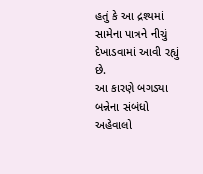હતું કે આ દ્રશ્યમાં સામેના પાત્રને નીચું દેખાડવામાં આવી રહ્યું છે.
આ કારણે બગડ્યા બન્નેના સંબંધો
અહેવાલો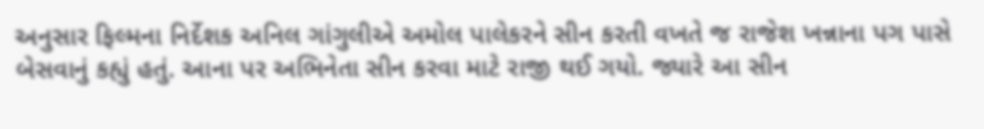અનુસાર ફિલ્મના નિર્દેશક અનિલ ગાંગુલીએ અમોલ પાલેકરને સીન કરતી વખતે જ રાજેશ ખન્નાના પગ પાસે બેસવાનું કહ્યું હતું. આના પર અભિનેતા સીન કરવા માટે રાજી થઈ ગયો. જ્યારે આ સીન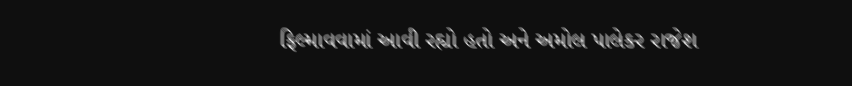ફિલ્માવવામાં આવી રહ્યો હતો અને અમોલ પાલેકર રાજેશ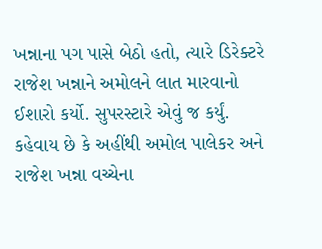ખન્નાના પગ પાસે બેઠો હતો, ત્યારે ડિરેક્ટરે રાજેશ ખન્નાને અમોલને લાત મારવાનો ઈશારો કર્યો. સુપરસ્ટારે એવું જ કર્યું. કહેવાય છે કે અહીંથી અમોલ પાલેકર અને રાજેશ ખન્ના વચ્ચેના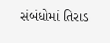સંબંધોમાં તિરાડ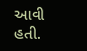આવી હતી.